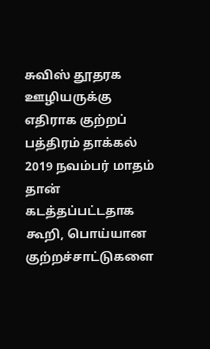சுவிஸ் தூதரக ஊழியருக்கு எதிராக குற்றப் பத்திரம் தாக்கல்
2019 நவம்பர் மாதம் தான் கடத்தப்பட்டதாக கூறி, பொய்யான குற்றச்சாட்டுகளை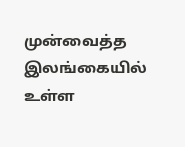முன்வைத்த இலங்கையில் உள்ள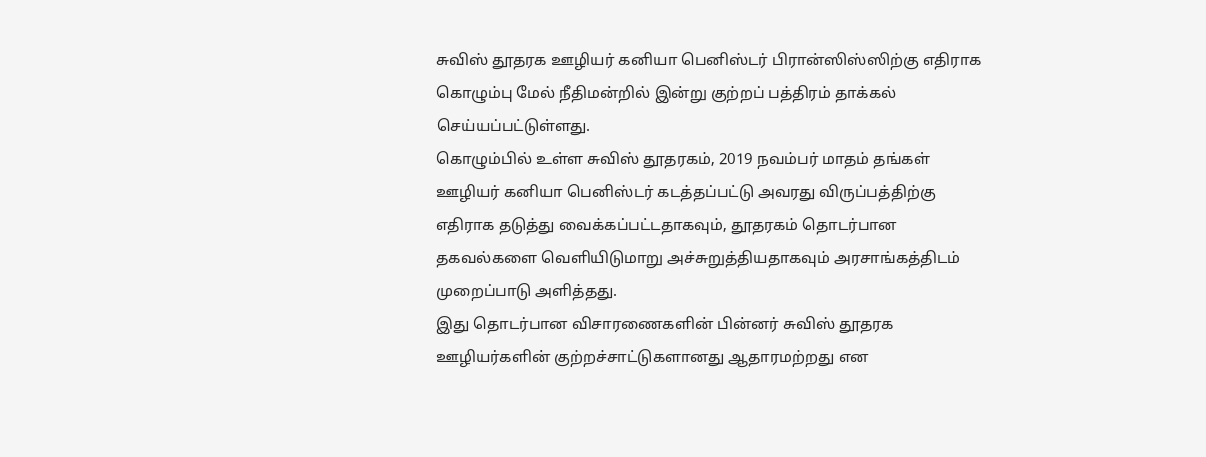சுவிஸ் தூதரக ஊழியர் கனியா பெனிஸ்டர் பிரான்ஸிஸ்ஸிற்கு எதிராக கொழும்பு மேல் நீதிமன்றில் இன்று குற்றப் பத்திரம் தாக்கல் செய்யப்பட்டுள்ளது.
கொழும்பில் உள்ள சுவிஸ் தூதரகம், 2019 நவம்பர் மாதம் தங்கள் ஊழியர் கனியா பெனிஸ்டர் கடத்தப்பட்டு அவரது விருப்பத்திற்கு எதிராக தடுத்து வைக்கப்பட்டதாகவும், தூதரகம் தொடர்பான தகவல்களை வெளியிடுமாறு அச்சுறுத்தியதாகவும் அரசாங்கத்திடம் முறைப்பாடு அளித்தது.
இது தொடர்பான விசாரணைகளின் பின்னர் சுவிஸ் தூதரக ஊழியர்களின் குற்றச்சாட்டுகளானது ஆதாரமற்றது என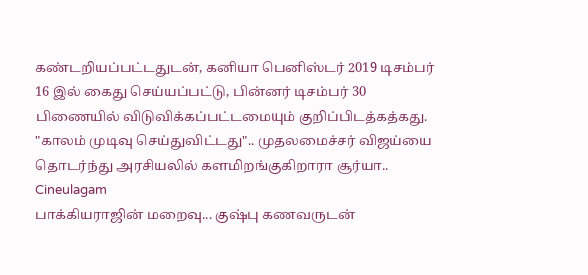கண்டறியப்பட்டதுடன், கனியா பெனிஸ்டர் 2019 டிசம்பர் 16 இல் கைது செய்யப்பட்டு, பின்னர் டிசம்பர் 30 பிணையில் விடுவிக்கப்பட்டமையும் குறிப்பிடத்கத்கது.
"காலம் முடிவு செய்துவிட்டது".. முதலமைச்சர் விஜய்யை தொடர்ந்து அரசியலில் களமிறங்குகிறாரா சூர்யா.. Cineulagam
பாக்கியராஜின் மறைவு... குஷ்பு கணவருடன்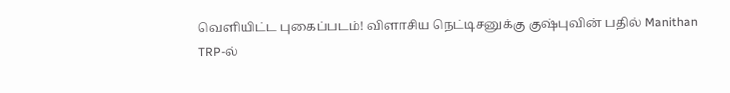வெளியிட்ட புகைப்படம்! விளாசிய நெட்டிசனுக்கு குஷ்புவின் பதில் Manithan
TRP-ல்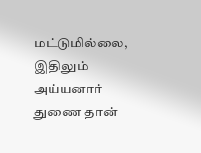மட்டுமில்லை, இதிலும் அய்யனார் துணை தான்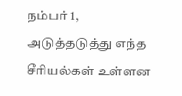நம்பர் 1, அடுத்தடுத்து எந்த சீரியல்கள் உள்ளன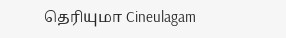தெரியுமா Cineulagam